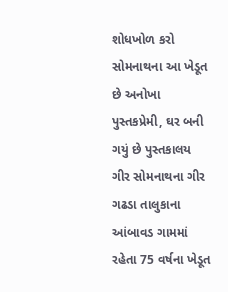શોધખોળ કરો
સોમનાથના આ ખેડૂત છે અનોખા પુસ્તકપ્રેમી, ઘર બની ગયું છે પુસ્તકાલય
ગીર સોમનાથના ગીર ગઢડા તાલુકાના આંબાવડ ગામમાં રહેતા 75 વર્ષના ખેડૂત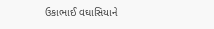ઉકાભાઈ વઘાસિયાને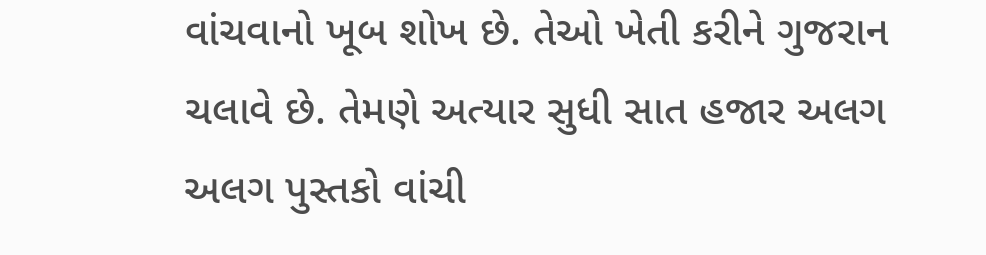વાંચવાનો ખૂબ શોખ છે. તેઓ ખેતી કરીને ગુજરાન ચલાવે છે. તેમણે અત્યાર સુધી સાત હજાર અલગ અલગ પુસ્તકો વાંચી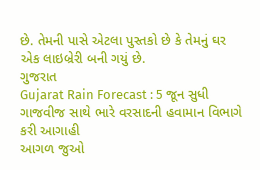છે. તેમની પાસે એટલા પુસ્તકો છે કે તેમનું ઘર એક લાઇબ્રેરી બની ગયું છે.
ગુજરાત
Gujarat Rain Forecast : 5 જૂન સુધી ગાજવીજ સાથે ભારે વરસાદની હવામાન વિભાગે કરી આગાહી
આગળ જુઓ